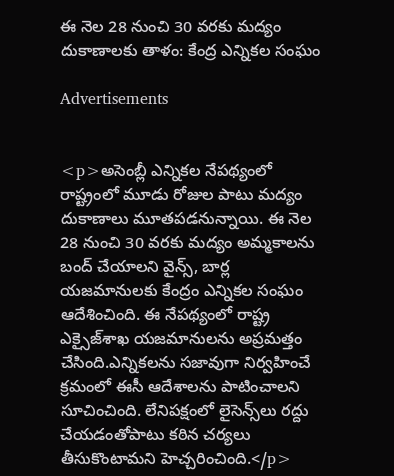ఈ నెల 28 నుంచి 30 వరకు మద్యం దుకాణాలకు తాళం: కేంద్ర ఎన్నికల సంఘం

Advertisements


<p>అసెంబ్లీ ఎన్నికల నేపథ్యంలో రాష్ట్రంలో మూడు రోజుల పాటు మద్యం దుకాణాలు మూతపడనున్నాయి. ఈ నెల 28 నుంచి 30 వరకు మద్యం అమ్మకాలను బంద్‌ చేయాలని వైన్స్‌, బార్ల యజమానులకు కేంద్రం ఎన్నికల సంఘం ఆదేశించింది. ఈ నేపథ్యంలో రాష్ట్ర ఎక్సైజ్‌శాఖ యజమానులను అప్రమత్తం చేసింది.ఎన్నికలను సజావుగా నిర్వహించే క్రమంలో ఈసీ ఆదేశాలను పాటించాలని సూచించింది. లేనిపక్షంలో లైసెన్స్‌లు రద్దు చేయడంతోపాటు కఠిన చర్యలు తీసుకొంటామని హెచ్చరించింది.</p>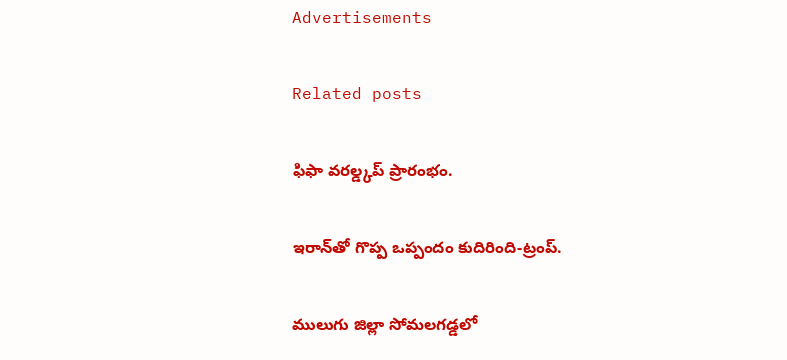Advertisements

Related posts

ఫిఫా వరల్డ్కప్ ప్రారంభం.

ఇరాన్‌తో గొప్ప ఒప్పందం కుదిరింది-ట్రంప్.

ములుగు జిల్లా సోమలగడ్డలో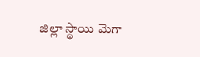జిల్లా స్థాయి మెగా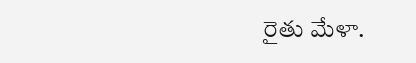రైతు మేళా.